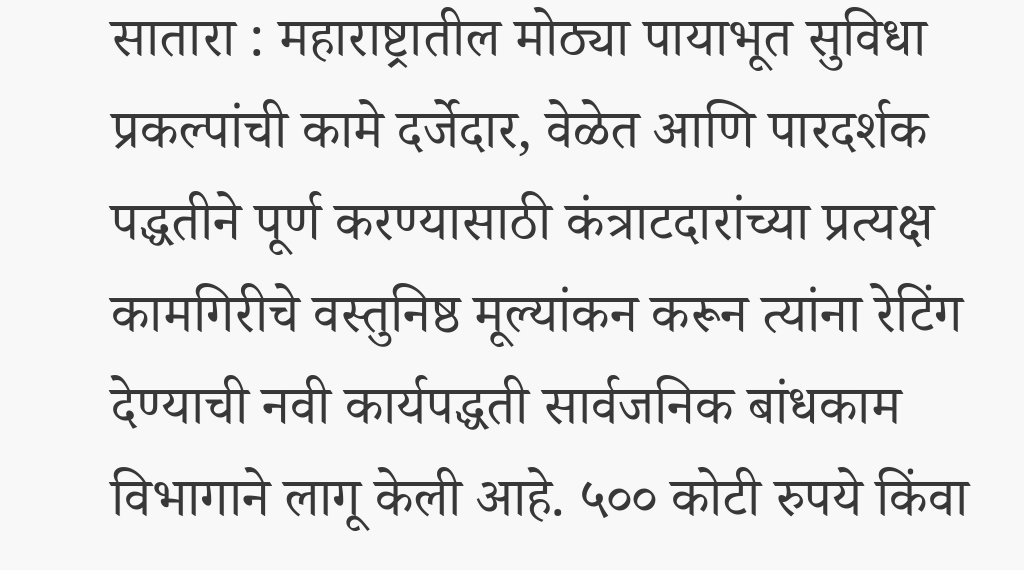सातारा : महाराष्ट्रातील मोठ्या पायाभूत सुविधा प्रकल्पांची कामे दर्जेदार, वेळेत आणि पारदर्शक पद्धतीने पूर्ण करण्यासाठी कंत्राटदारांच्या प्रत्यक्ष कामगिरीचे वस्तुनिष्ठ मूल्यांकन करून त्यांना रेटिंग देण्याची नवी कार्यपद्धती सार्वजनिक बांधकाम विभागाने लागू केली आहे. ५०० कोटी रुपये किंवा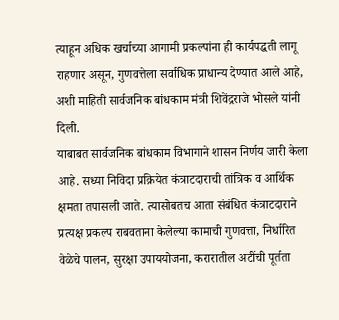त्याहून अधिक खर्चाच्या आगामी प्रकल्पांना ही कार्यपद्धती लागू राहणार असून, गुणवत्तेला सर्वाधिक प्राधान्य देण्यात आले आहे, अशी माहिती सार्वजनिक बांधकाम मंत्री शिवेंद्रराजे भोसले यांनी दिली.
याबाबत सार्वजनिक बांधकाम विभागाने शासन निर्णय जारी केला आहे. सध्या निविदा प्रक्रियेत कंत्राटदाराची तांत्रिक व आर्थिक क्षमता तपासली जाते. त्यासोबतच आता संबंधित कंत्राटदाराने प्रत्यक्ष प्रकल्प राबवताना केलेल्या कामाची गुणवत्ता, निर्धारित वेळेचे पालन, सुरक्षा उपाययोजना, करारातील अटींची पूर्तता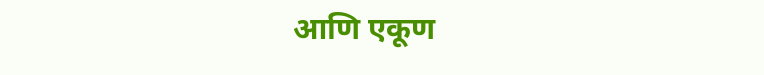आणि एकूण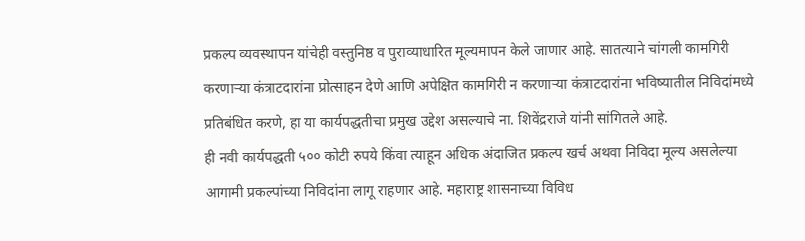प्रकल्प व्यवस्थापन यांचेही वस्तुनिष्ठ व पुराव्याधारित मूल्यमापन केले जाणार आहे. सातत्याने चांगली कामगिरी करणाऱ्या कंत्राटदारांना प्रोत्साहन देणे आणि अपेक्षित कामगिरी न करणाऱ्या कंत्राटदारांना भविष्यातील निविदांमध्ये प्रतिबंधित करणे, हा या कार्यपद्धतीचा प्रमुख उद्देश असल्याचे ना. शिवेंद्रराजे यांनी सांगितले आहे.
ही नवी कार्यपद्धती ५०० कोटी रुपये किंवा त्याहून अधिक अंदाजित प्रकल्प खर्च अथवा निविदा मूल्य असलेल्या आगामी प्रकल्पांच्या निविदांना लागू राहणार आहे. महाराष्ट्र शासनाच्या विविध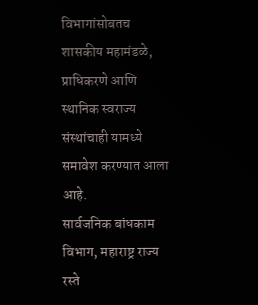विभागांसोबतच शासकीय महामंडळे, प्राधिकरणे आणि स्थानिक स्वराज्य संस्थांचाही यामध्ये समावेश करण्यात आला आहे.
सार्वजनिक बांधकाम विभाग, महाराष्ट्र राज्य रस्ते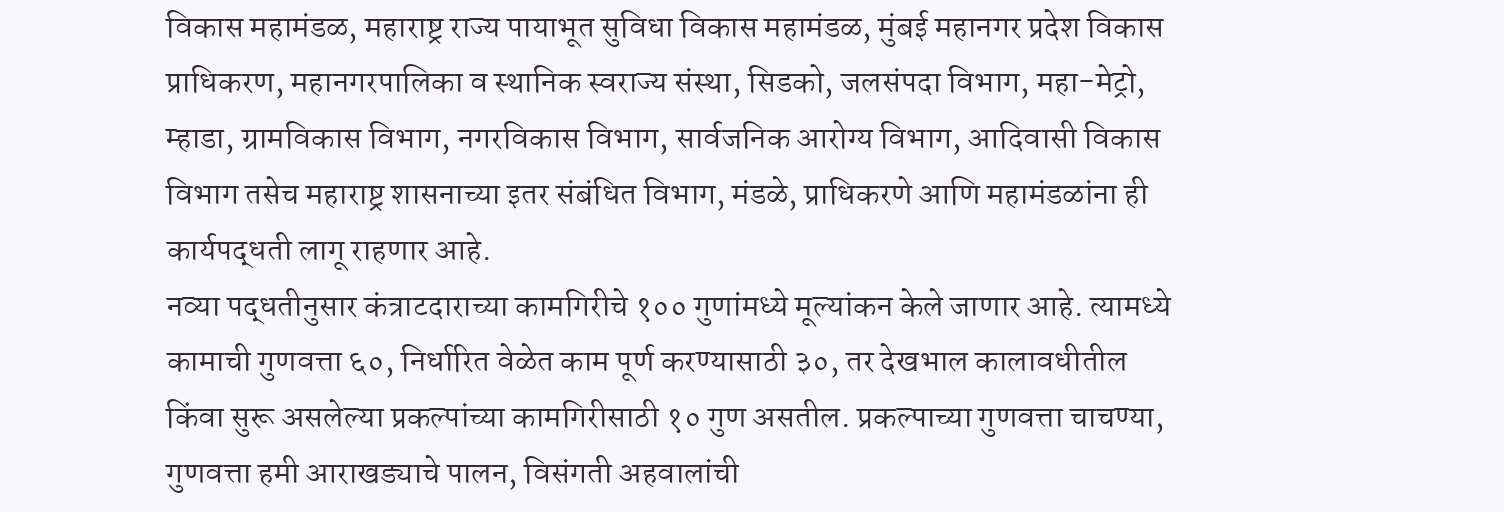विकास महामंडळ, महाराष्ट्र राज्य पायाभूत सुविधा विकास महामंडळ, मुंबई महानगर प्रदेश विकास प्राधिकरण, महानगरपालिका व स्थानिक स्वराज्य संस्था, सिडको, जलसंपदा विभाग, महा-मेट्रो, म्हाडा, ग्रामविकास विभाग, नगरविकास विभाग, सार्वजनिक आरोग्य विभाग, आदिवासी विकास विभाग तसेच महाराष्ट्र शासनाच्या इतर संबंधित विभाग, मंडळे, प्राधिकरणे आणि महामंडळांना ही कार्यपद्धती लागू राहणार आहे.
नव्या पद्धतीनुसार कंत्राटदाराच्या कामगिरीचे १०० गुणांमध्ये मूल्यांकन केले जाणार आहे. त्यामध्ये कामाची गुणवत्ता ६०, निर्धारित वेळेत काम पूर्ण करण्यासाठी ३०, तर देखभाल कालावधीतील किंवा सुरू असलेल्या प्रकल्पांच्या कामगिरीसाठी १० गुण असतील. प्रकल्पाच्या गुणवत्ता चाचण्या, गुणवत्ता हमी आराखड्याचे पालन, विसंगती अहवालांची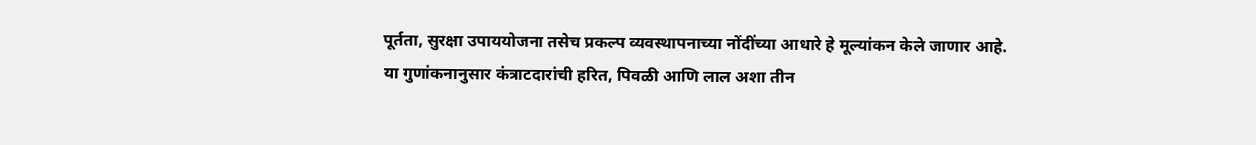पूर्तता, सुरक्षा उपाययोजना तसेच प्रकल्प व्यवस्थापनाच्या नोंदींच्या आधारे हे मूल्यांकन केले जाणार आहे.
या गुणांकनानुसार कंत्राटदारांची हरित, पिवळी आणि लाल अशा तीन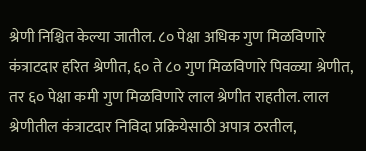श्रेणी निश्चित केल्या जातील. ८० पेक्षा अधिक गुण मिळविणारे कंत्राटदार हरित श्रेणीत, ६० ते ८० गुण मिळविणारे पिवळ्या श्रेणीत, तर ६० पेक्षा कमी गुण मिळविणारे लाल श्रेणीत राहतील. लाल श्रेणीतील कंत्राटदार निविदा प्रक्रियेसाठी अपात्र ठरतील,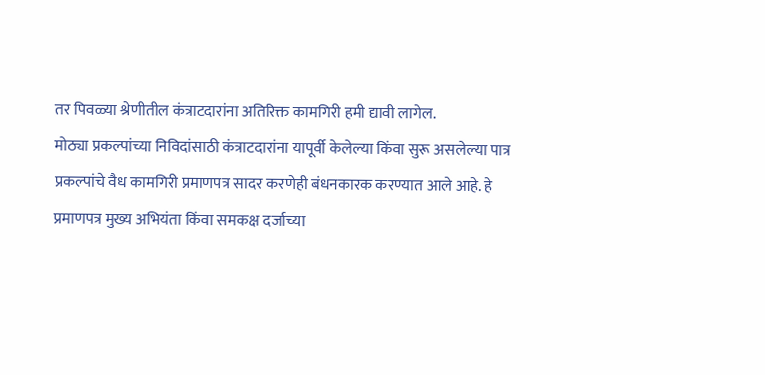तर पिवळ्या श्रेणीतील कंत्राटदारांना अतिरिक्त कामगिरी हमी द्यावी लागेल.
मोठ्या प्रकल्पांच्या निविदांसाठी कंत्राटदारांना यापूर्वी केलेल्या किंवा सुरू असलेल्या पात्र प्रकल्पांचे वैध कामगिरी प्रमाणपत्र सादर करणेही बंधनकारक करण्यात आले आहे. हे प्रमाणपत्र मुख्य अभियंता किंवा समकक्ष दर्जाच्या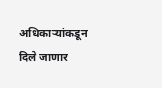अधिकाऱ्यांकडून दिले जाणार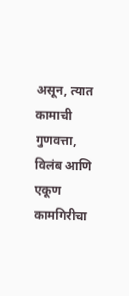असून, त्यात कामाची गुणवत्ता, विलंब आणि एकूण कामगिरीचा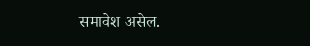समावेश असेल.